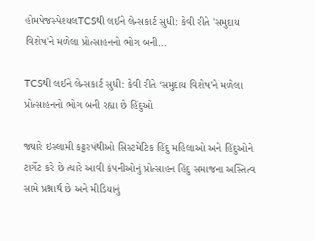હોમપેજસ્પેશ્યલTCSથી લઈને લેન્સકાર્ટ સુધી: કેવી રીતે 'સમુદાય વિશેષ'ને મળેલા પ્રોત્સાહનનો ભોગ બની...

TCSથી લઈને લેન્સકાર્ટ સુધી: કેવી રીતે ‘સમુદાય વિશેષ’ને મળેલા પ્રોત્સાહનનો ભોગ બની રહ્યા છે હિંદુઓ

જ્યારે ઇસ્લામી કટ્ટરપંથીઓ સિસ્ટમેટિક હિંદુ મહિલાઓ અને હિંદુઓને ટાર્ગેટ કરે છે ત્યારે આવી કંપનીઓનું પ્રોત્સાહન હિંદુ સમાજના અસ્તિત્વ સામે પ્રશ્નાર્થ છે અને મીડિયાનું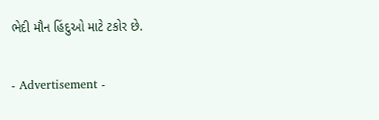ભેદી મૌન હિંદુઓ માટે ટકોર છે.

- Advertisement -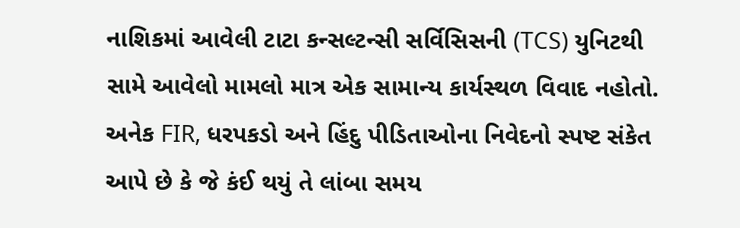નાશિકમાં આવેલી ટાટા કન્સલ્ટન્સી સર્વિસિસની (TCS) યુનિટથી સામે આવેલો મામલો માત્ર એક સામાન્ય કાર્યસ્થળ વિવાદ નહોતો. અનેક FIR, ધરપકડો અને હિંદુ પીડિતાઓના નિવેદનો સ્પષ્ટ સંકેત આપે છે કે જે કંઈ થયું તે લાંબા સમય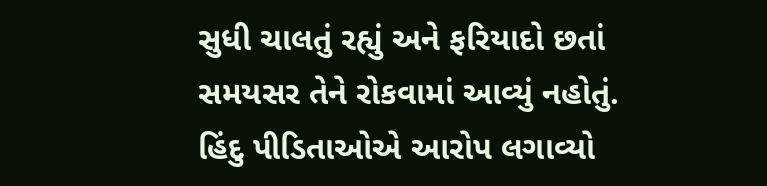સુધી ચાલતું રહ્યું અને ફરિયાદો છતાં સમયસર તેને રોકવામાં આવ્યું નહોતું. હિંદુ પીડિતાઓએ આરોપ લગાવ્યો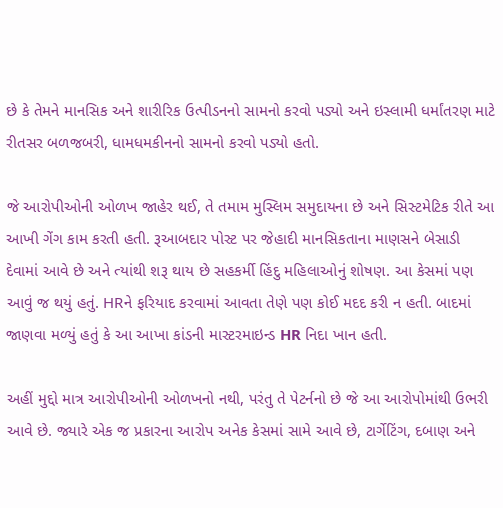છે કે તેમને માનસિક અને શારીરિક ઉત્પીડનનો સામનો કરવો પડ્યો અને ઇસ્લામી ધર્માંતરણ માટે રીતસર બળજબરી, ધામધમકીનનો સામનો કરવો પડ્યો હતો.

જે આરોપીઓની ઓળખ જાહેર થઈ, તે તમામ મુસ્લિમ સમુદાયના છે અને સિસ્ટમેટિક રીતે આ આખી ગેંગ કામ કરતી હતી. રૂઆબદાર પોસ્ટ પર જેહાદી માનસિકતાના માણસને બેસાડી દેવામાં આવે છે અને ત્યાંથી શરૂ થાય છે સહકર્મી હિંદુ મહિલાઓનું શોષણ. આ કેસમાં પણ આવું જ થયું હતું. HRને ફરિયાદ કરવામાં આવતા તેણે પણ કોઈ મદદ કરી ન હતી. બાદમાં જાણવા મળ્યું હતું કે આ આખા કાંડની માસ્ટરમાઇન્ડ HR નિદા ખાન હતી.

અહીં મુદ્દો માત્ર આરોપીઓની ઓળખનો નથી, પરંતુ તે પેટર્નનો છે જે આ આરોપોમાંથી ઉભરી આવે છે. જ્યારે એક જ પ્રકારના આરોપ અનેક કેસમાં સામે આવે છે, ટાર્ગેટિંગ, દબાણ અને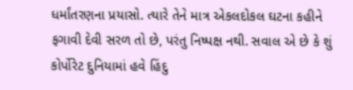ધર્માંતરણના પ્રયાસો. ત્યારે તેને માત્ર એકલદોકલ ઘટના કહીને  ફગાવી દેવી સરળ તો છે, પરંતુ નિષ્પક્ષ નથી. સવાલ એ છે કે શું કોર્પોરેટ દુનિયામાં હવે હિંદુ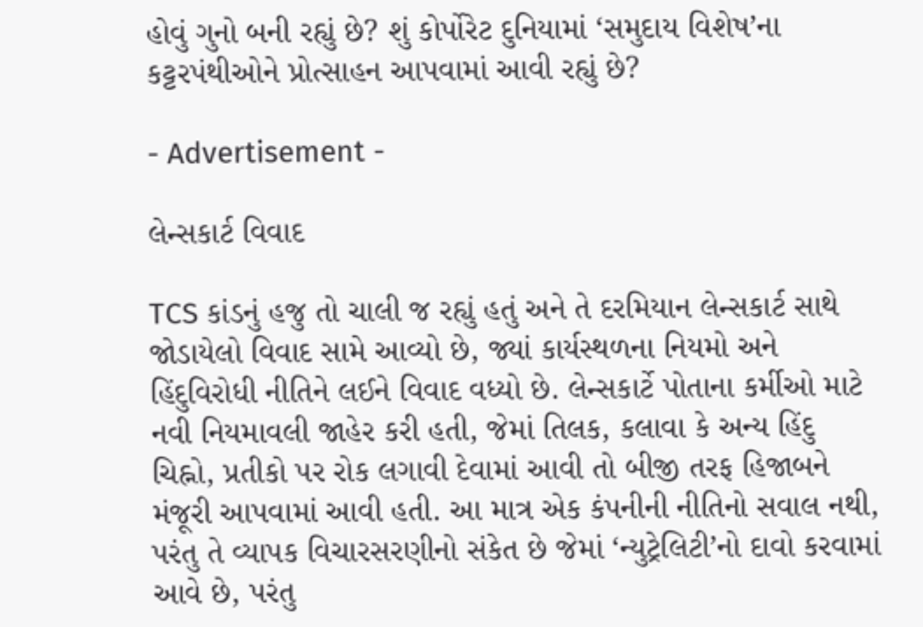હોવું ગુનો બની રહ્યું છે? શું કોર્પોરેટ દુનિયામાં ‘સમુદાય વિશેષ’ના કટ્ટરપંથીઓને પ્રોત્સાહન આપવામાં આવી રહ્યું છે?

- Advertisement -

લેન્સકાર્ટ વિવાદ

TCS કાંડનું હજુ તો ચાલી જ રહ્યું હતું અને તે દરમિયાન લેન્સકાર્ટ સાથે જોડાયેલો વિવાદ સામે આવ્યો છે, જ્યાં કાર્યસ્થળના નિયમો અને હિંદુવિરોધી નીતિને લઈને વિવાદ વધ્યો છે. લેન્સકાર્ટે પોતાના કર્મીઓ માટે નવી નિયમાવલી જાહેર કરી હતી, જેમાં તિલક, કલાવા કે અન્ય હિંદુ ચિહ્નો, પ્રતીકો પર રોક લગાવી દેવામાં આવી તો બીજી તરફ હિજાબને મંજૂરી આપવામાં આવી હતી. આ માત્ર એક કંપનીની નીતિનો સવાલ નથી, પરંતુ તે વ્યાપક વિચારસરણીનો સંકેત છે જેમાં ‘ન્યુટ્રેલિટી’નો દાવો કરવામાં આવે છે, પરંતુ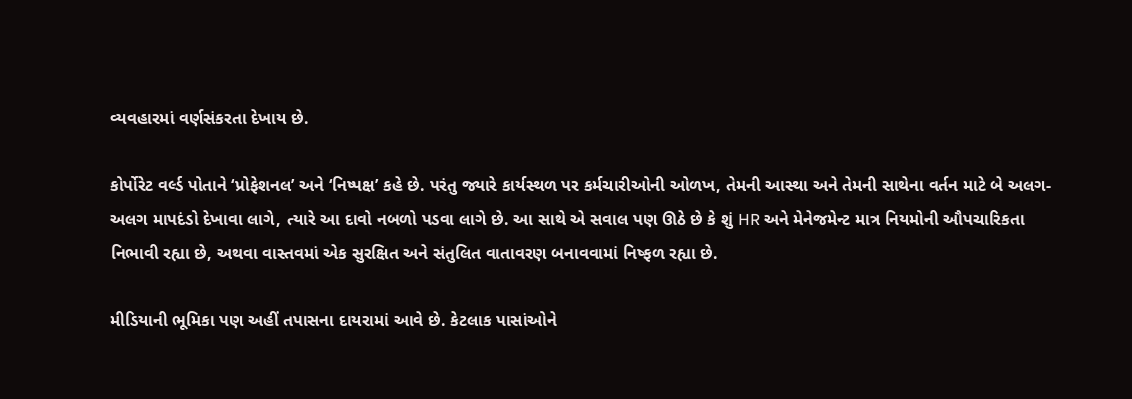વ્યવહારમાં વર્ણસંકરતા દેખાય છે.

કોર્પોરેટ વર્લ્ડ પોતાને ‘પ્રોફેશનલ’ અને ‘નિષ્પક્ષ’ કહે છે. પરંતુ જ્યારે કાર્યસ્થળ પર કર્મચારીઓની ઓળખ, તેમની આસ્થા અને તેમની સાથેના વર્તન માટે બે અલગ-અલગ માપદંડો દેખાવા લાગે, ત્યારે આ દાવો નબળો પડવા લાગે છે. આ સાથે એ સવાલ પણ ઊઠે છે કે શું HR અને મેનેજમેન્ટ માત્ર નિયમોની ઔપચારિકતા નિભાવી રહ્યા છે, અથવા વાસ્તવમાં એક સુરક્ષિત અને સંતુલિત વાતાવરણ બનાવવામાં નિષ્ફળ રહ્યા છે.

મીડિયાની ભૂમિકા પણ અહીં તપાસના દાયરામાં આવે છે. કેટલાક પાસાંઓને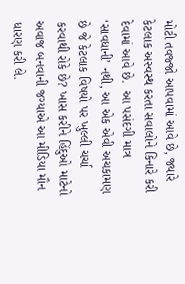મોટી તવજ્જો આપવામાં આવે છે, જ્યારે કેટલાક અસ્વસ્થ કરતા સવાલોને કિનારે કરી દેવામાં આવે છે.  આ પસંદગી માત્ર ‘સાવધાની’ નથી, આ એક એવી અચકામણ છે જે કેટલાક વિષયો પર ખુલ્લી ચર્ચા કરવાથી રોકે છે? ખાસ કરીને હિંદુઓ માટેનો અવાજ બનવાની જગ્યાએ આ મીડિયા મૌન ધારણ કરી લે.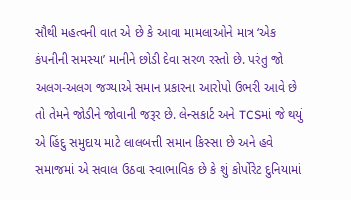સૌથી મહત્વની વાત એ છે કે આવા મામલાઓને માત્ર ‘એક કંપનીની સમસ્યા’ માનીને છોડી દેવા સરળ રસ્તો છે. પરંતુ જો અલગ-અલગ જગ્યાએ સમાન પ્રકારના આરોપો ઉભરી આવે છે તો તેમને જોડીને જોવાની જરૂર છે. લેન્સકાર્ટ અને TCSમાં જે થયું એ હિંદુ સમુદાય માટે લાલબત્તી સમાન કિસ્સા છે અને હવે સમાજમાં એ સવાલ ઉઠવા સ્વાભાવિક છે કે શું કોર્પોરેટ દુનિયામાં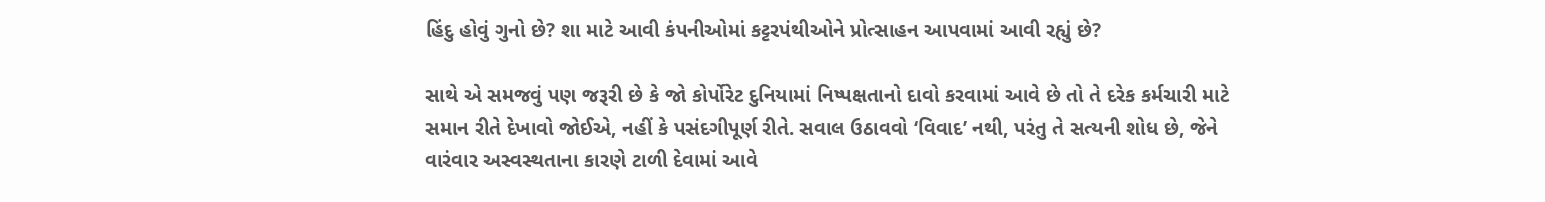હિંદુ હોવું ગુનો છે? શા માટે આવી કંપનીઓમાં કટ્ટરપંથીઓને પ્રોત્સાહન આપવામાં આવી રહ્યું છે?

સાથે એ સમજવું પણ જરૂરી છે કે જો કોર્પોરેટ દુનિયામાં નિષ્પક્ષતાનો દાવો કરવામાં આવે છે તો તે દરેક કર્મચારી માટે સમાન રીતે દેખાવો જોઈએ, નહીં કે પસંદગીપૂર્ણ રીતે. સવાલ ઉઠાવવો ‘વિવાદ’ નથી, પરંતુ તે સત્યની શોધ છે, જેને વારંવાર અસ્વસ્થતાના કારણે ટાળી દેવામાં આવે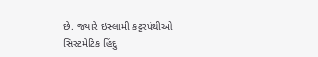છે. જ્યારે ઇસ્લામી કટ્ટરપંથીઓ સિસ્ટમેટિક હિંદુ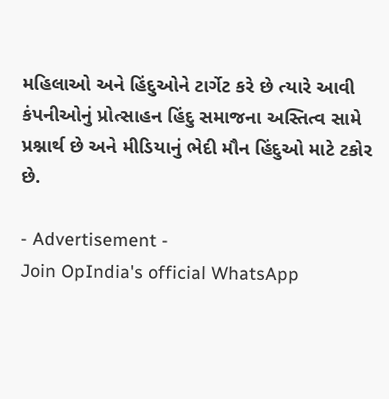મહિલાઓ અને હિંદુઓને ટાર્ગેટ કરે છે ત્યારે આવી કંપનીઓનું પ્રોત્સાહન હિંદુ સમાજના અસ્તિત્વ સામે પ્રશ્નાર્થ છે અને મીડિયાનું ભેદી મૌન હિંદુઓ માટે ટકોર છે.

- Advertisement -
Join OpIndia's official WhatsApp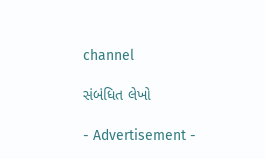channel

સંબંધિત લેખો

- Advertisement -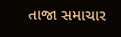તાજા સમાચાર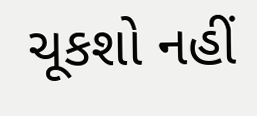ચૂકશો નહીં